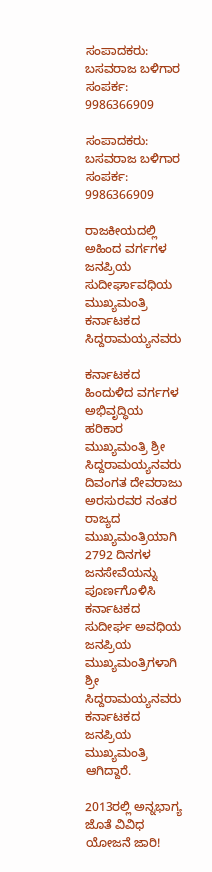ಸಂಪಾದಕರು: ಬಸವರಾಜ ಬಳಿಗಾರ
ಸಂಪರ್ಕ: 9986366909

ಸಂಪಾದಕರು: ಬಸವರಾಜ ಬಳಿಗಾರ
ಸಂಪರ್ಕ: 9986366909

ರಾಜಕೀಯದಲ್ಲಿ ಅಹಿಂದ ವರ್ಗಗಳ ಜನಪ್ರಿಯ ಸುದೀರ್ಘಾವಧಿಯ ಮುಖ್ಯಮಂತ್ರಿ ಕರ್ನಾಟಕದ ಸಿದ್ದರಾಮಯ್ಯನವರು

ಕರ್ನಾಟಕದ ಹಿಂದುಳಿದ ವರ್ಗಗಳ ಅಭಿವೃದ್ಧಿಯ ಹರಿಕಾರ ಮುಖ್ಯಮಂತ್ರಿ ಶ್ರೀ ಸಿದ್ದರಾಮಯ್ಯನವರು ದಿವಂಗತ ದೇವರಾಜು ಅರಸುರವರ ನಂತರ ರಾಜ್ಯದ ಮುಖ್ಯಮಂತ್ರಿಯಾಗಿ 2792 ದಿನಗಳ ಜನಸೇವೆಯನ್ನು ಪೂರ್ಣಗೊಳಿಸಿ ಕರ್ನಾಟಕದ ಸುದೀರ್ಘ ಅವಧಿಯ ಜನಪ್ರಿಯ ಮುಖ್ಯಮಂತ್ರಿಗಳಾಗಿ ಶ್ರೀ ಸಿದ್ದರಾಮಯ್ಯನವರು ಕರ್ನಾಟಕದ ಜನಪ್ರಿಯ ಮುಖ್ಯಮಂತ್ರಿ ಆಗಿದ್ದಾರೆ.

2013ರಲ್ಲಿ ಅನ್ನಭಾಗ್ಯ ಜೊತೆ ವಿವಿಧ ಯೋಜನೆ ಜಾರಿ!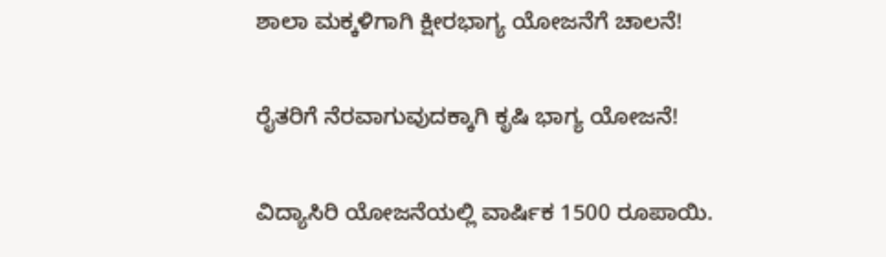ಶಾಲಾ ಮಕ್ಕಳಿಗಾಗಿ ಕ್ಷೀರಭಾಗ್ಯ ಯೋಜನೆಗೆ ಚಾಲನೆ!

ರೈತರಿಗೆ ನೆರವಾಗುವುದಕ್ಕಾಗಿ ಕೃಷಿ ಭಾಗ್ಯ ಯೋಜನೆ!

ವಿದ್ಯಾಸಿರಿ ಯೋಜನೆಯಲ್ಲಿ ವಾರ್ಷಿಕ 1500 ರೂಪಾಯಿ.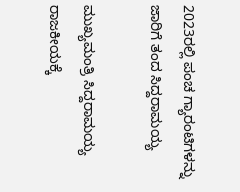2023ರಲ್ಲಿ ಪಂಚ ಗ್ಯಾರಂಟಿಗಳನ್ನು ಜಾರಿಗೆ ತಂದ ಸಿದ್ದರಾಮಯ್ಯ

ಮುಖ್ಯಮಂತ್ರಿ ಸಿದ್ದರಾಮಯ್ಯ ರಾಜಕೀಯಕ್ಕೆ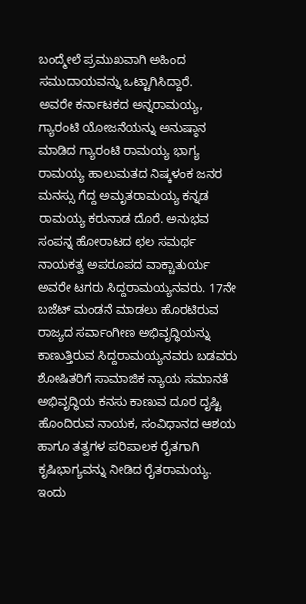ಬಂದ್ಮೇಲೆ ಪ್ರಮುಖವಾಗಿ ಅಹಿಂದ ಸಮುದಾಯವನ್ನು ಒಟ್ಟಾಗಿಸಿದ್ದಾರೆ.
ಅವರೇ ಕರ್ನಾಟಕದ ಅನ್ನರಾಮಯ್ಯ, ಗ್ಯಾರಂಟಿ ಯೋಜನೆಯನ್ನು ಅನುಷ್ಠಾನ ಮಾಡಿದ ಗ್ಯಾರಂಟಿ ರಾಮಯ್ಯ ಭಾಗ್ಯ ರಾಮಯ್ಯ ಹಾಲುಮತದ ನಿಷ್ಕಳಂಕ ಜನರ ಮನಸ್ಸು ಗೆದ್ದ ಅಮೃತರಾಮಯ್ಯ ಕನ್ನಡ ರಾಮಯ್ಯ ಕರುನಾಡ ದೊರೆ. ಅನುಭವ ಸಂಪನ್ನ ಹೋರಾಟದ ಛಲ ಸಮರ್ಥ ನಾಯಕತ್ವ ಅಪರೂಪದ ವಾಕ್ಚಾತುರ್ಯ ಅವರೇ ಟಗರು ಸಿದ್ದರಾಮಯ್ಯನವರು. 17ನೇ ಬಜೆಟ್ ಮಂಡನೆ ಮಾಡಲು ಹೊರಟಿರುವ ರಾಜ್ಯದ ಸರ್ವಾಂಗೀಣ ಅಭಿವೃದ್ಧಿಯನ್ನು ಕಾಣುತ್ತಿರುವ ಸಿದ್ದರಾಮಯ್ಯನವರು ಬಡವರು ಶೋಷಿತರಿಗೆ ಸಾಮಾಜಿಕ ನ್ಯಾಯ ಸಮಾನತೆ ಅಭಿವೃದ್ಧಿಯ ಕನಸು ಕಾಣುವ ದೂರ ದೃಷ್ಟಿ ಹೊಂದಿರುವ ನಾಯಕ, ಸಂವಿಧಾನದ ಆಶಯ ಹಾಗೂ ತತ್ವಗಳ ಪರಿಪಾಲಕ ರೈತಗಾಗಿ ಕೃಷಿಭಾಗ್ಯವನ್ನು ನೀಡಿದ ರೈತರಾಮಯ್ಯ. ಇಂದು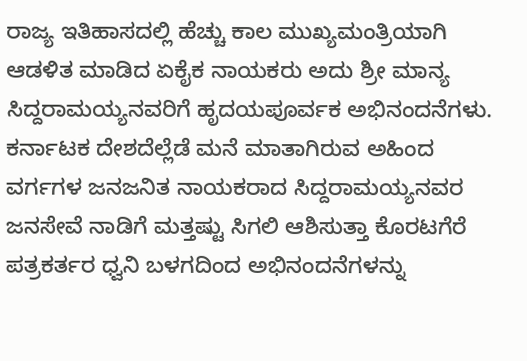ರಾಜ್ಯ ಇತಿಹಾಸದಲ್ಲಿ ಹೆಚ್ಚು ಕಾಲ ಮುಖ್ಯಮಂತ್ರಿಯಾಗಿ ಆಡಳಿತ ಮಾಡಿದ ಏಕೈಕ ನಾಯಕರು ಅದು ಶ್ರೀ ಮಾನ್ಯ ಸಿದ್ದರಾಮಯ್ಯನವರಿಗೆ ಹೃದಯಪೂರ್ವಕ ಅಭಿನಂದನೆಗಳು.
ಕರ್ನಾಟಕ ದೇಶದೆಲ್ಲೆಡೆ ಮನೆ ಮಾತಾಗಿರುವ ಅಹಿಂದ ವರ್ಗಗಳ ಜನಜನಿತ ನಾಯಕರಾದ ಸಿದ್ದರಾಮಯ್ಯನವರ ಜನಸೇವೆ ನಾಡಿಗೆ ಮತ್ತಷ್ಟು ಸಿಗಲಿ ಆಶಿಸುತ್ತಾ ಕೊರಟಗೆರೆ ಪತ್ರಕರ್ತರ ಧ್ವನಿ ಬಳಗದಿಂದ ಅಭಿನಂದನೆಗಳನ್ನು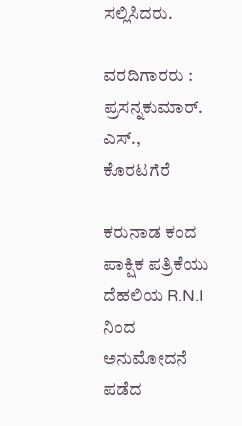ಸಲ್ಲಿಸಿದರು.

ವರದಿಗಾರರು : ಪ್ರಸನ್ನಕುಮಾರ್. ಎಸ್., ಕೊರಟಗೆರೆ

ಕರುನಾಡ ಕಂದ ಪಾಕ್ಷಿಕ ಪತ್ರಿಕೆಯು ದೆಹಲಿಯ R.N.I ನಿಂದ ಅನುಮೋದನೆ ಪಡೆದ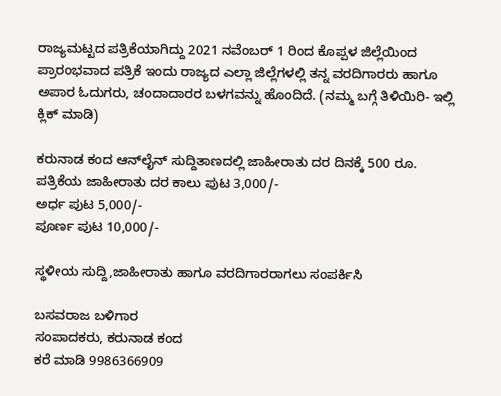ರಾಜ್ಯಮಟ್ಟದ ಪತ್ರಿಕೆಯಾಗಿದ್ದು 2021 ನವೆಂಬರ್ 1 ರಿಂದ ಕೊಪ್ಪಳ ಜಿಲ್ಲೆಯಿಂದ ಪ್ರಾರಂಭವಾದ ಪತ್ರಿಕೆ ಇಂದು ರಾಜ್ಯದ ಎಲ್ಲಾ ಜಿಲ್ಲೆಗಳಲ್ಲಿ ತನ್ನ ವರದಿಗಾರರು ಹಾಗೂ ಅಪಾರ ಓದುಗರು, ಚಂದಾದಾರರ ಬಳಗವನ್ನು ಹೊಂದಿದೆ. (ನಮ್ಮ ಬಗ್ಗೆ ತಿಳಿಯಿರಿ- ಇಲ್ಲಿ ಕ್ಲಿಕ್‌ ಮಾಡಿ)

ಕರುನಾಡ ಕಂದ ಆನ್‌ಲೈನ್‌ ಸುದ್ದಿತಾಣದಲ್ಲಿ ಜಾಹೀರಾತು ದರ ದಿನಕ್ಕೆ 500 ರೂ.
ಪತ್ರಿಕೆಯ ಜಾಹೀರಾತು ದರ ಕಾಲು ಪುಟ 3,000/-
ಅರ್ಧ ಪುಟ 5,000/-
ಪೂರ್ಣ ಪುಟ 10,000/-

ಸ್ಥಳೀಯ ಸುದ್ದಿ,ಜಾಹೀರಾತು ಹಾಗೂ ವರದಿಗಾರರಾಗಲು ಸಂಪರ್ಕಿಸಿ

ಬಸವರಾಜ ಬಳಿಗಾರ
ಸಂಪಾದಕರು, ಕರುನಾಡ ಕಂದ
ಕರೆ ಮಾಡಿ 9986366909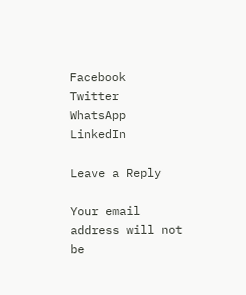Facebook
Twitter
WhatsApp
LinkedIn

Leave a Reply

Your email address will not be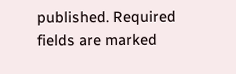published. Required fields are marked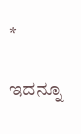*

ಇದನ್ನೂ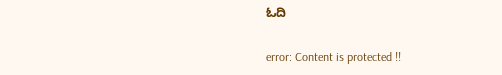ಓದಿ

error: Content is protected !!